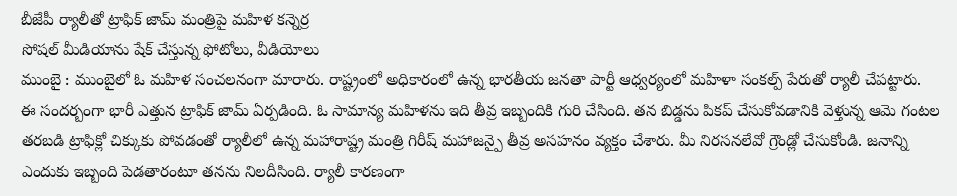బీజేపీ ర్యాలీతో ట్రాఫిక్ జామ్ మంత్రిపై మహిళ కన్నెర్ర
సోషల్ మీడియాను షేక్ చేస్తున్న ఫోటోలు, వీడియోలు
ముంబై : ముంబైలో ఓ మహిళ సంచలనంగా మారారు. రాష్ట్రంలో అధికారంలో ఉన్న భారతీయ జనతా పార్టీ ఆధ్వర్యంలో మహిళా సంకల్ప్ పేరుతో ర్యాలీ చేపట్టారు. ఈ సందర్బంగా భారీ ఎత్తున ట్రాఫిక్ జామ్ ఏర్పడింది. ఓ సామాన్య మహిళను ఇది తీవ్ర ఇబ్బందికి గురి చేసింది. తన బిడ్డను పికప్ చేసుకోవడానికి వెళ్తున్న ఆమె గంటల తరబడి ట్రాఫిక్లో చిక్కుకు పోవడంతో ర్యాలీలో ఉన్న మహారాష్ట్ర మంత్రి గిరీష్ మహాజన్పై తీవ్ర అసహనం వ్యక్తం చేశారు. మీ నిరసనలేవో గ్రౌండ్లో చేసుకోండి. జనాన్ని ఎందుకు ఇబ్బంది పెడతారంటూ తనను నిలదీసింది. ర్యాలీ కారణంగా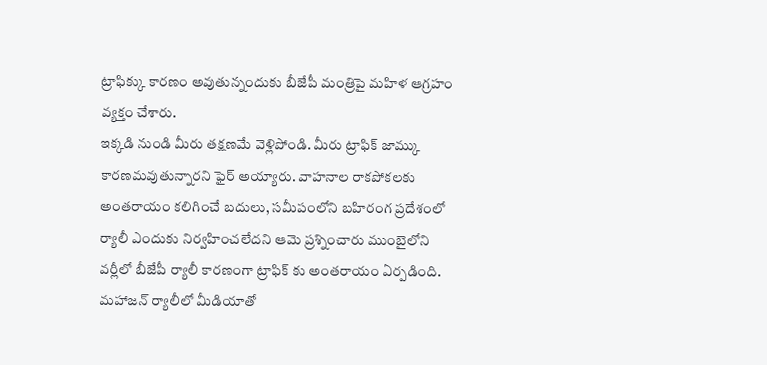ట్రాఫిక్కు కారణం అవుతున్నందుకు బీజేపీ మంత్రిపై మహిళ ఆగ్రహం వ్యక్తం చేశారు.
ఇక్కడి నుండి మీరు తక్షణమే వెళ్లిపోండి. మీరు ట్రాఫిక్ జామ్కు కారణమవుతున్నారని ఫైర్ అయ్యారు. వాహనాల రాకపోకలకు అంతరాయం కలిగించే బదులు, సమీపంలోని బహిరంగ ప్రదేశంలో ర్యాలీ ఎందుకు నిర్వహించలేదని ఆమె ప్రశ్నించారు ముంబైలోని వర్లీలో బీజేపీ ర్యాలీ కారణంగా ట్రాఫిక్ కు అంతరాయం ఏర్పడింది. మహాజన్ ర్యాలీలో మీడియాతో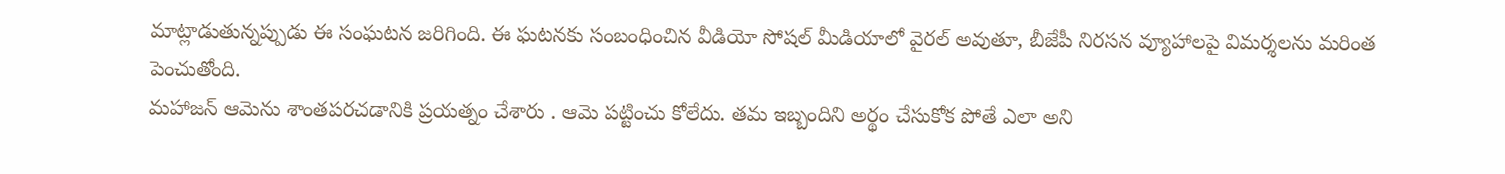మాట్లాడుతున్నప్పుడు ఈ సంఘటన జరిగింది. ఈ ఘటనకు సంబంధించిన వీడియో సోషల్ మీడియాలో వైరల్ అవుతూ, బీజేపీ నిరసన వ్యూహాలపై విమర్శలను మరింత పెంచుతోంది.
మహాజన్ ఆమెను శాంతపరచడానికి ప్రయత్నం చేశారు . ఆమె పట్టించు కోలేదు. తమ ఇబ్బందిని అర్థం చేసుకోక పోతే ఎలా అని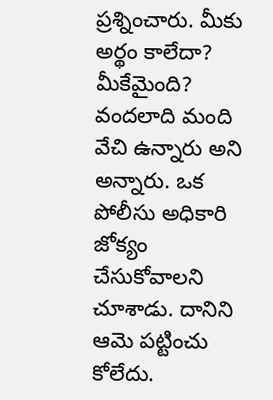ప్రశ్నించారు. మీకు అర్థం కాలేదా? మీకేమైంది? వందలాది మంది వేచి ఉన్నారు అని అన్నారు. ఒక పోలీసు అధికారి జోక్యం చేసుకోవాలని చూశాడు. దానిని ఆమె పట్టించు కోలేదు.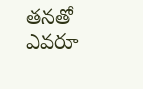తనతో ఎవరూ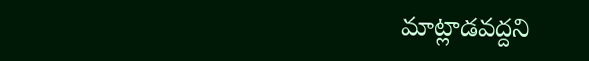మాట్లాడవద్దని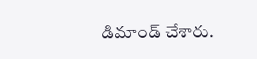డిమాండ్ చేశారు.